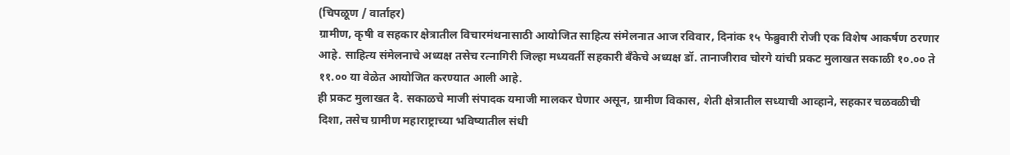(चिपळूण / वार्ताहर)
ग्रामीण, कृषी व सहकार क्षेत्रातील विचारमंथनासाठी आयोजित साहित्य संमेलनात आज रविवार, दिनांक १५ फेब्रुवारी रोजी एक विशेष आकर्षण ठरणार आहे. साहित्य संमेलनाचे अध्यक्ष तसेच रत्नागिरी जिल्हा मध्यवर्ती सहकारी बँकेचे अध्यक्ष डॉ. तानाजीराव चोरगे यांची प्रकट मुलाखत सकाळी १०.०० ते ११.०० या वेळेत आयोजित करण्यात आली आहे.
ही प्रकट मुलाखत दै. सकाळचे माजी संपादक यमाजी मालकर घेणार असून, ग्रामीण विकास, शेती क्षेत्रातील सध्याची आव्हाने, सहकार चळवळीची दिशा, तसेच ग्रामीण महाराष्ट्राच्या भविष्यातील संधी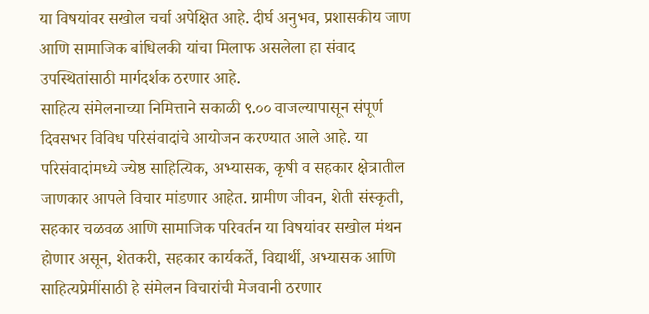या विषयांवर सखोल चर्चा अपेक्षित आहे. दीर्घ अनुभव, प्रशासकीय जाण आणि सामाजिक बांधिलकी यांचा मिलाफ असलेला हा संवाद उपस्थितांसाठी मार्गदर्शक ठरणार आहे.
साहित्य संमेलनाच्या निमित्ताने सकाळी ९.०० वाजल्यापासून संपूर्ण दिवसभर विविध परिसंवादांचे आयोजन करण्यात आले आहे. या परिसंवादांमध्ये ज्येष्ठ साहित्यिक, अभ्यासक, कृषी व सहकार क्षेत्रातील जाणकार आपले विचार मांडणार आहेत. ग्रामीण जीवन, शेती संस्कृती, सहकार चळवळ आणि सामाजिक परिवर्तन या विषयांवर सखोल मंथन होणार असून, शेतकरी, सहकार कार्यकर्ते, विद्यार्थी, अभ्यासक आणि साहित्यप्रेमींसाठी हे संमेलन विचारांची मेजवानी ठरणार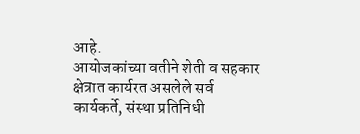आहे.
आयोजकांच्या वतीने शेती व सहकार क्षेत्रात कार्यरत असलेले सर्व कार्यकर्ते, संस्था प्रतिनिधी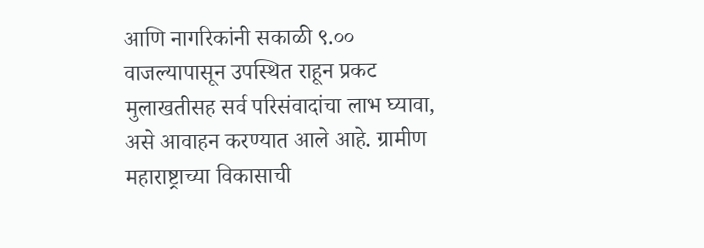आणि नागरिकांनी सकाळी ९.०० वाजल्यापासून उपस्थित राहून प्रकट मुलाखतीसह सर्व परिसंवादांचा लाभ घ्यावा, असे आवाहन करण्यात आले आहे. ग्रामीण महाराष्ट्राच्या विकासाची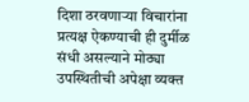दिशा ठरवणाऱ्या विचारांना प्रत्यक्ष ऐकण्याची ही दुर्मीळ संधी असल्याने मोठ्या उपस्थितीची अपेक्षा व्यक्त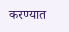करण्यात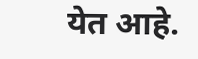येत आहे.